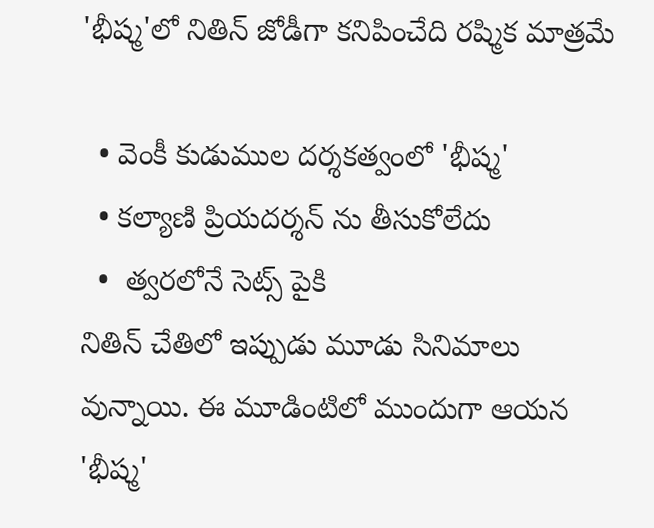'భీష్మ'లో నితిన్ జోడీగా కనిపించేది రష్మిక మాత్రమే

  • వెంకీ కుడుముల దర్శకత్వంలో 'భీష్మ'
  • కల్యాణి ప్రియదర్శన్ ను తీసుకోలేదు
  •  త్వరలోనే సెట్స్ పైకి
నితిన్ చేతిలో ఇప్పుడు మూడు సినిమాలు వున్నాయి. ఈ మూడింటిలో ముందుగా ఆయన 'భీష్మ'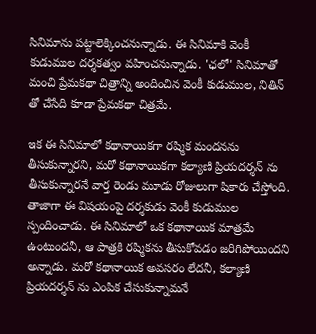సినిమాను పట్టాలెక్కించనున్నాడు. ఈ సినిమాకి వెంకీ కుడుముల దర్శకత్వం వహించనున్నాడు. 'ఛలో' సినిమాతో మంచి ప్రేమకథా చిత్రాన్ని అందించిన వెంకీ కుడుముల, నితిన్ తో చేసేది కూడా ప్రేమకథా చిత్రమే.

ఇక ఈ సినిమాలో కథానాయికగా రష్మిక మందనను తీసుకున్నారని, మరో కథానాయికగా కల్యాణి ప్రియదర్శన్ ను తీసుకున్నారనే వార్త రెండు మూడు రోజులుగా షికారు చేస్తోంది. తాజాగా ఈ విషయంపై దర్శకుడు వెంకీ కుడుముల స్పందించాడు. ఈ సినిమాలో ఒక కథానాయిక మాత్రమే ఉంటుందనీ, ఆ పాత్రకి రష్మికను తీసుకోవడం జరిగిపోయిందని అన్నాడు. మరో కథానాయిక అవసరం లేదనీ, కల్యాణి ప్రియదర్శన్ ను ఎంపిక చేసుకున్నామనే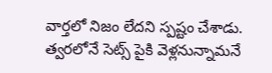వార్తలో నిజం లేదని స్పష్టం చేశాడు. త్వరలోనే సెట్స్ పైకి వెళ్లనున్నామనే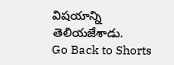విషయాన్ని తెలియజేశాడు.
Go Back to Shorts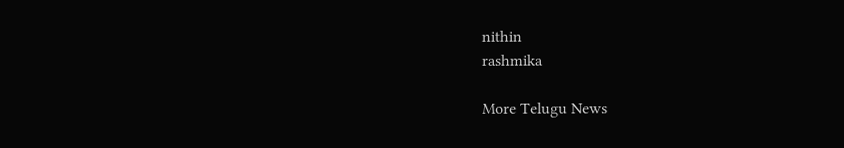nithin
rashmika

More Telugu News